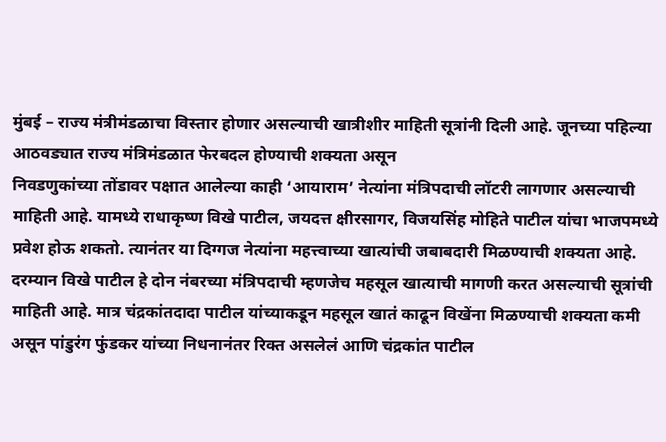मुंबई – राज्य मंत्रीमंडळाचा विस्तार होणार असल्याची खात्रीशीर माहिती सूत्रांनी दिली आहे. जूनच्या पहिल्या आठवड्यात राज्य मंत्रिमंडळात फेरबदल होण्याची शक्यता असून
निवडणुकांच्या तोंडावर पक्षात आलेल्या काही ‘आयाराम’ नेत्यांना मंत्रिपदाची लॉटरी लागणार असल्याची माहिती आहे. यामध्ये राधाकृष्ण विखे पाटील, जयदत्त क्षीरसागर, विजयसिंह मोहिते पाटील यांचा भाजपमध्ये प्रवेश होऊ शकतो. त्यानंतर या दिग्गज नेत्यांना महत्त्वाच्या खात्यांची जबाबदारी मिळण्याची शक्यता आहे.
दरम्यान विखे पाटील हे दोन नंबरच्या मंत्रिपदाची म्हणजेच महसूल खात्याची मागणी करत असल्याची सूत्रांची माहिती आहे. मात्र चंद्रकांतदादा पाटील यांच्याकडून महसूल खातं काढून विखेंना मिळण्याची शक्यता कमी असून पांडुरंग फुंडकर यांच्या निधनानंतर रिक्त असलेलं आणि चंद्रकांत पाटील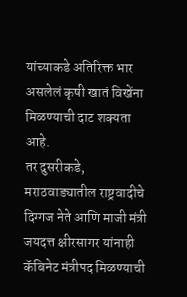यांच्याकडे अतिरिक्त भार असलेलं कृषी खातं विखेंना मिळण्याची दाट शक्यता आहे.
तर दुसरीकडे, मराठवाड्यातील राष्ट्रवादीचे दिग्गज नेते आणि माजी मंत्री जयदत्त क्षीरसागर यांनाही कॅबिनेट मंत्रीपद मिळण्याची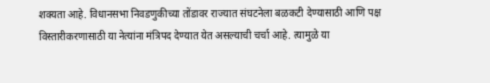शक्यता आहे. विधानसभा निवडणुकीच्या तोंडावर राज्यात संघटनेला बळकटी देण्यासाठी आणि पक्ष विस्तारीकरणासाठी या नेत्यांना मंत्रिपद देण्यात येत असल्याची चर्चा आहे. त्यामुळे या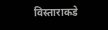विस्ताराकडे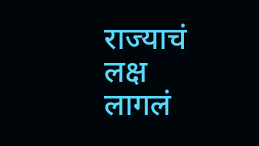राज्याचं लक्ष लागलं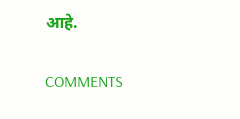आहे.

COMMENTS